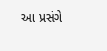આ પ્રસંગે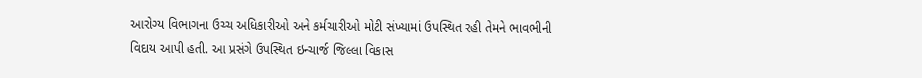આરોગ્ય વિભાગના ઉચ્ચ અધિકારીઓ અને કર્મચારીઓ મોટી સંખ્યામાં ઉપસ્થિત રહી તેમને ભાવભીની વિદાય આપી હતી. આ પ્રસંગે ઉપસ્થિત ઇન્ચાર્જ જિલ્લા વિકાસ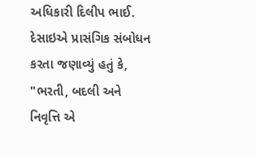અધિકારી દિલીપ ભાઈ. દેસાઇએ પ્રાસંગિક સંબોધન કરતા જણાવ્યું હતું કે, "ભરતી, બદલી અને નિવૃત્તિ એ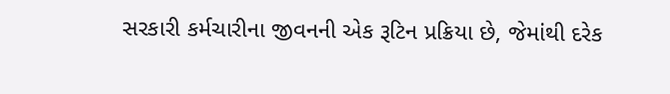સરકારી કર્મચારીના જીવનની એક રૂટિન પ્રક્રિયા છે, જેમાંથી દરેક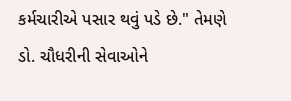કર્મચારીએ પસાર થવું પડે છે." તેમણે ડો. ચૌધરીની સેવાઓને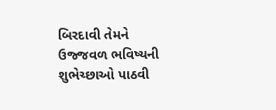બિરદાવી તેમને ઉજ્જવળ ભવિષ્યની શુભેચ્છાઓ પાઠવી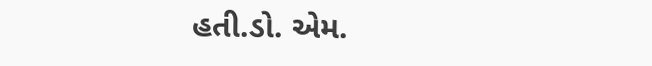હતી.ડો. એમ.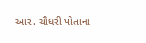આર. ચૌધરી પોતાના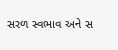સરળ સ્વભાવ અને સ